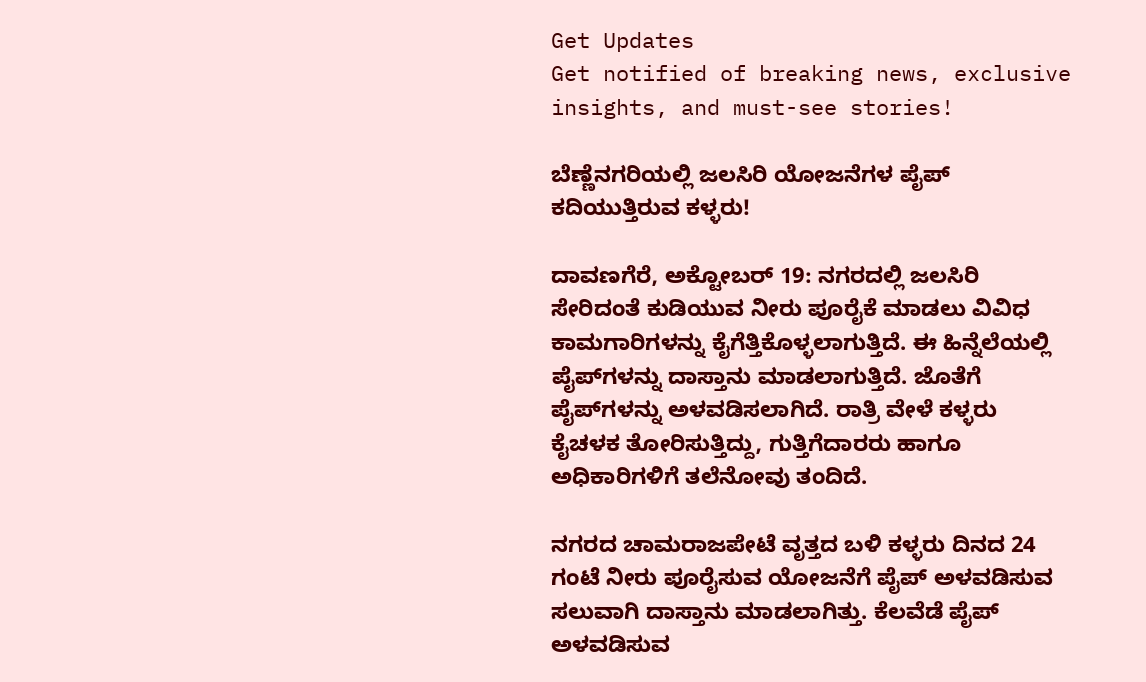Get Updates
Get notified of breaking news, exclusive insights, and must-see stories!

ಬೆಣ್ಣೆನಗರಿಯಲ್ಲಿ ಜಲಸಿರಿ ಯೋಜನೆಗಳ ಪೈಪ್ ಕದಿಯುತ್ತಿರುವ ಕಳ್ಳರು!

ದಾವಣಗೆರೆ, ಅಕ್ಟೋಬರ್ 19: ನಗರದಲ್ಲಿ ಜಲಸಿರಿ ಸೇರಿದಂತೆ ಕುಡಿಯುವ ನೀರು ಪೂರೈಕೆ ಮಾಡಲು ವಿವಿಧ ಕಾಮಗಾರಿಗಳನ್ನು ಕೈಗೆತ್ತಿಕೊಳ್ಳಲಾಗುತ್ತಿದೆ. ಈ ಹಿನ್ನೆಲೆಯಲ್ಲಿ ಪೈಪ್‌ಗಳನ್ನು ದಾಸ್ತಾನು ಮಾಡಲಾಗುತ್ತಿದೆ. ಜೊತೆಗೆ ಪೈಪ್‌ಗಳನ್ನು ಅಳವಡಿಸಲಾಗಿದೆ. ರಾತ್ರಿ ವೇಳೆ ಕಳ್ಳರು ಕೈಚಳಕ ತೋರಿಸುತ್ತಿದ್ದು, ಗುತ್ತಿಗೆದಾರರು ಹಾಗೂ ಅಧಿಕಾರಿಗಳಿಗೆ ತಲೆನೋವು ತಂದಿದೆ.

ನಗರದ ಚಾಮರಾಜಪೇಟೆ ವೃತ್ತದ ಬಳಿ ಕಳ್ಳರು ದಿನದ 24 ಗಂಟೆ ನೀರು ಪೂರೈಸುವ ಯೋಜನೆಗೆ ಪೈಪ್ ಅಳವಡಿಸುವ ಸಲುವಾಗಿ ದಾಸ್ತಾನು ಮಾಡಲಾಗಿತ್ತು. ಕೆಲವೆಡೆ ಪೈಪ್ ಅಳವಡಿಸುವ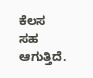ಕೆಲಸ ಸಹ ಆಗುತ್ತಿದೆ.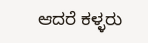ಆದರೆ ಕಳ್ಳರು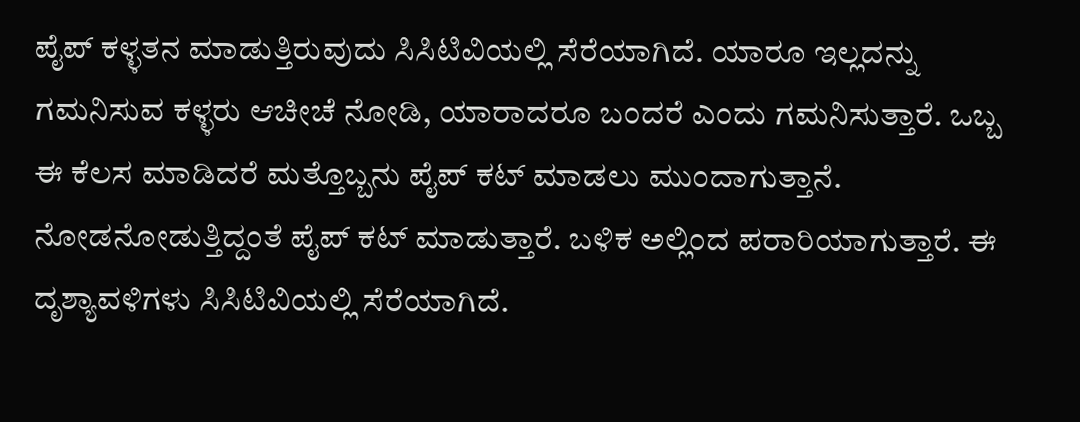ಪೈಪ್ ಕಳ್ಳತನ ಮಾಡುತ್ತಿರುವುದು ಸಿಸಿಟಿವಿಯಲ್ಲಿ ಸೆರೆಯಾಗಿದೆ. ಯಾರೂ ಇಲ್ಲದನ್ನು ಗಮನಿಸುವ ಕಳ್ಳರು ಆಚೀಚೆ ನೋಡಿ, ಯಾರಾದರೂ ಬಂದರೆ ಎಂದು ಗಮನಿಸುತ್ತಾರೆ‌. ಒಬ್ಬ ಈ ಕೆಲಸ ಮಾಡಿದರೆ ಮತ್ತೊಬ್ಬನು ಪೈಪ್ ಕಟ್ ಮಾಡಲು ಮುಂದಾಗುತ್ತಾನೆ. ನೋಡನೋಡುತ್ತಿದ್ದಂತೆ ಪೈಪ್ ಕಟ್ ಮಾಡುತ್ತಾರೆ. ಬಳಿಕ ಅಲ್ಲಿಂದ ಪರಾರಿಯಾಗುತ್ತಾರೆ. ಈ ದೃಶ್ಯಾವಳಿಗಳು ಸಿಸಿಟಿವಿಯಲ್ಲಿ ಸೆರೆಯಾಗಿದೆ.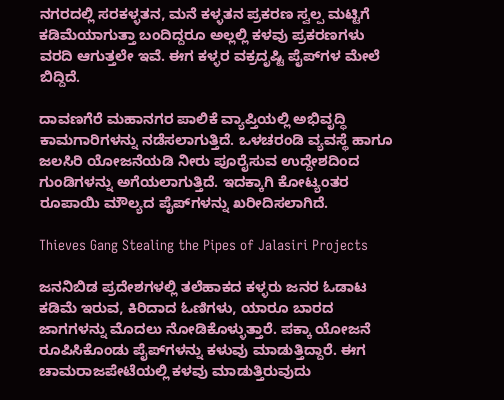ನಗರದಲ್ಲಿ ಸರಕಳ್ಳತನ, ಮನೆ ಕಳ್ಳತನ ಪ್ರಕರಣ ಸ್ವಲ್ಪ ಮಟ್ಟಿಗೆ ಕಡಿಮೆಯಾಗುತ್ತಾ ಬಂದಿದ್ದರೂ ಅಲ್ಲಲ್ಲಿ ಕಳವು ಪ್ರಕರಣಗಳು ವರದಿ ಆಗುತ್ತಲೇ ಇವೆ. ಈಗ ಕಳ್ಳರ ವಕ್ರದೃಷ್ಟಿ ಪೈಪ್‌ಗಳ‌ ಮೇಲೆ ಬಿದ್ದಿದೆ.

ದಾವಣಗೆರೆ ಮಹಾನಗರ ಪಾಲಿಕೆ ವ್ಯಾಪ್ತಿಯಲ್ಲಿ ಅಭಿವೃದ್ಧಿ ಕಾಮಗಾರಿಗಳನ್ನು ನಡೆಸಲಾಗುತ್ತಿದೆ. ಒಳಚರಂಡಿ ವ್ಯವಸ್ಥೆ ಹಾಗೂ ಜಲಸಿರಿ ಯೋಜನೆಯಡಿ ನೀರು ಪೂರೈಸುವ ಉದ್ದೇಶದಿಂದ ಗುಂಡಿಗಳನ್ನು ಅಗೆಯಲಾಗುತ್ತಿದೆ. ಇದಕ್ಕಾಗಿ ಕೋಟ್ಯಂತರ ರೂಪಾಯಿ ಮೌಲ್ಯದ ಪೈಪ್‌ಗಳನ್ನು ಖರೀದಿಸಲಾಗಿದೆ.

Thieves Gang Stealing the Pipes of Jalasiri Projects

ಜನನಿಬಿಡ ಪ್ರದೇಶಗಳಲ್ಲಿ ತಲೆಹಾಕದ ಕಳ್ಳರು ಜನರ ಓಡಾಟ ಕಡಿಮೆ ಇರುವ, ಕಿರಿದಾದ ಓಣಿಗಳು, ಯಾರೂ ಬಾರದ ಜಾಗಗಳನ್ನು ಮೊದಲು ನೋಡಿಕೊಳ್ಳುತ್ತಾರೆ. ಪಕ್ಕಾ ಯೋಜನೆ ರೂಪಿಸಿಕೊಂಡು ಪೈಪ್‌ಗಳನ್ನು ಕಳುವು ಮಾಡುತ್ತಿದ್ದಾರೆ. ಈಗ ಚಾಮರಾಜಪೇಟೆಯಲ್ಲಿ ಕಳವು ಮಾಡುತ್ತಿರುವುದು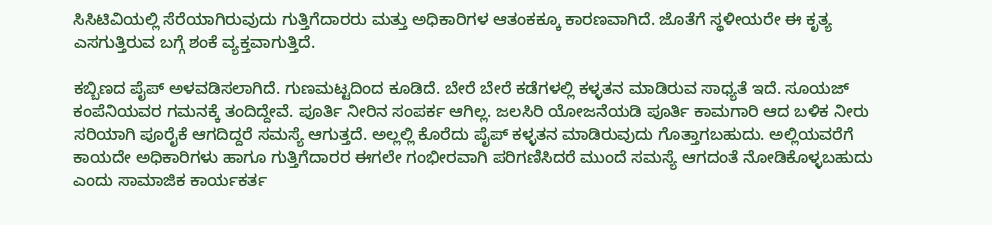ಸಿಸಿಟಿವಿಯಲ್ಲಿ ಸೆರೆಯಾಗಿರುವುದು ಗುತ್ತಿಗೆದಾರರು ಮತ್ತು ಅಧಿಕಾರಿಗಳ ಆತಂಕಕ್ಕೂ ಕಾರಣವಾಗಿದೆ. ಜೊತೆಗೆ ಸ್ಥಳೀಯರೇ ಈ ಕೃತ್ಯ ಎಸಗುತ್ತಿರುವ ಬಗ್ಗೆ ಶಂಕೆ ವ್ಯಕ್ತವಾಗುತ್ತಿದೆ.

ಕಬ್ಬಿಣದ ಪೈಪ್ ಅಳವಡಿಸಲಾಗಿದೆ. ಗುಣಮಟ್ಟದಿಂದ ಕೂಡಿದೆ. ಬೇರೆ ಬೇರೆ ಕಡೆಗಳಲ್ಲಿ ಕಳ್ಳತನ ಮಾಡಿರುವ ಸಾಧ್ಯತೆ ಇದೆ. ಸೂಯಜ್ ಕಂಪೆನಿಯವರ ಗಮನಕ್ಕೆ ತಂದಿದ್ದೇವೆ. ಪೂರ್ತಿ ನೀರಿನ ಸಂಪರ್ಕ ಆಗಿಲ್ಲ. ಜಲಸಿರಿ ಯೋಜನೆಯಡಿ ಪೂರ್ತಿ ಕಾಮಗಾರಿ ಆದ ಬಳಿಕ ನೀರು ಸರಿಯಾಗಿ ಪೂರೈಕೆ ಆಗದಿದ್ದರೆ ಸಮಸ್ಯೆ ಆಗುತ್ತದೆ. ಅಲ್ಲಲ್ಲಿ ಕೊರೆದು ಪೈಪ್ ಕಳ್ಳತನ ಮಾಡಿರುವುದು ಗೊತ್ತಾಗಬಹುದು‌‌. ಅಲ್ಲಿಯವರೆಗೆ ಕಾಯದೇ ಅಧಿಕಾರಿಗಳು ಹಾಗೂ ಗುತ್ತಿಗೆದಾರರ ಈಗಲೇ ಗಂಭೀರವಾಗಿ ಪರಿಗಣಿಸಿದರೆ ಮುಂದೆ ಸಮಸ್ಯೆ ಆಗದಂತೆ ನೋಡಿಕೊಳ್ಳಬಹುದು ಎಂದು ಸಾಮಾಜಿಕ ಕಾರ್ಯಕರ್ತ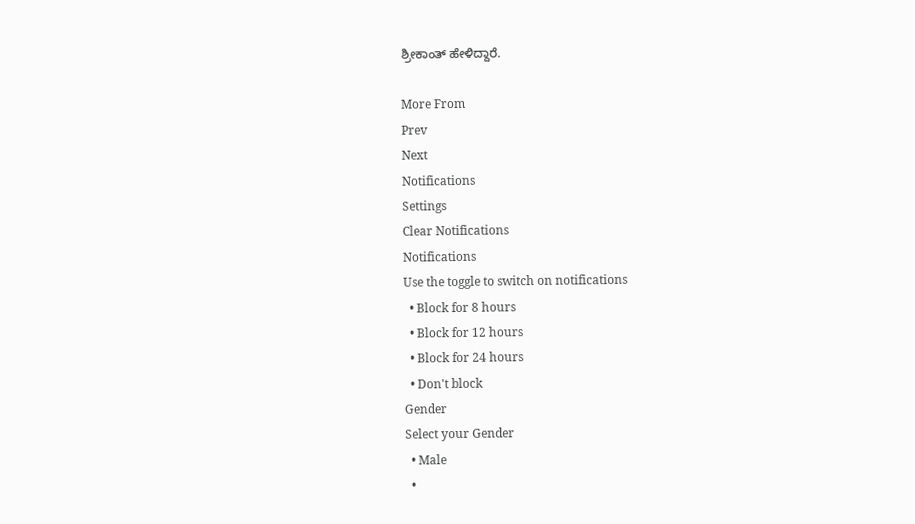ಶ್ರೀಕಾಂತ್ ಹೇಳಿದ್ದಾರೆ.

More From
Prev
Next
Notifications
Settings
Clear Notifications
Notifications
Use the toggle to switch on notifications
  • Block for 8 hours
  • Block for 12 hours
  • Block for 24 hours
  • Don't block
Gender
Select your Gender
  • Male
  •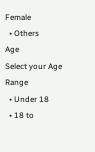Female
  • Others
Age
Select your Age Range
  • Under 18
  • 18 to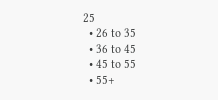25
  • 26 to 35
  • 36 to 45
  • 45 to 55
  • 55+